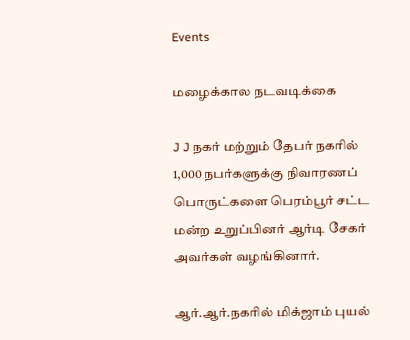Events

மழைக்கால நடவடிக்கை

J J நகர் மற்றும் தேபர் நகரில் 1,000 நபர்களுக்கு நிவாரணப் பொருட்களை பெரம்பூர் சட்ட மன்ற உறுப்பினர் ஆர்டி சேகர் அவர்கள் வழங்கினார்.

ஆர்.ஆர்.நகரில் மிக்ஜாம் புயல்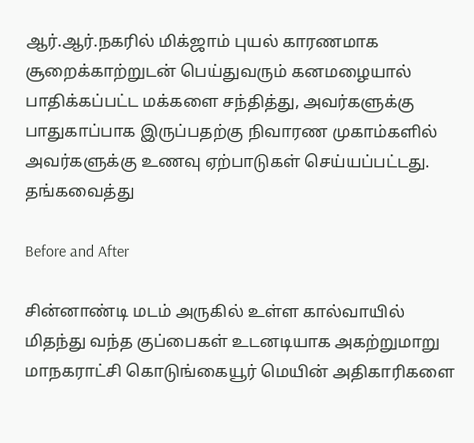ஆர்.ஆர்.நகரில் மிக்ஜாம் புயல் காரணமாக சூறைக்காற்றுடன் பெய்துவரும் கனமழையால் பாதிக்கப்பட்ட மக்களை சந்தித்து, அவர்களுக்கு பாதுகாப்பாக இருப்பதற்கு நிவாரண முகாம்களில் அவர்களுக்கு உணவு ஏற்பாடுகள் செய்யப்பட்டது. தங்கவைத்து

Before and After

சின்னாண்டி மடம் அருகில் உள்ள கால்வாயில் மிதந்து வந்த குப்பைகள் உடனடியாக அகற்றுமாறு மாநகராட்சி கொடுங்கையூர் மெயின் அதிகாரிகளை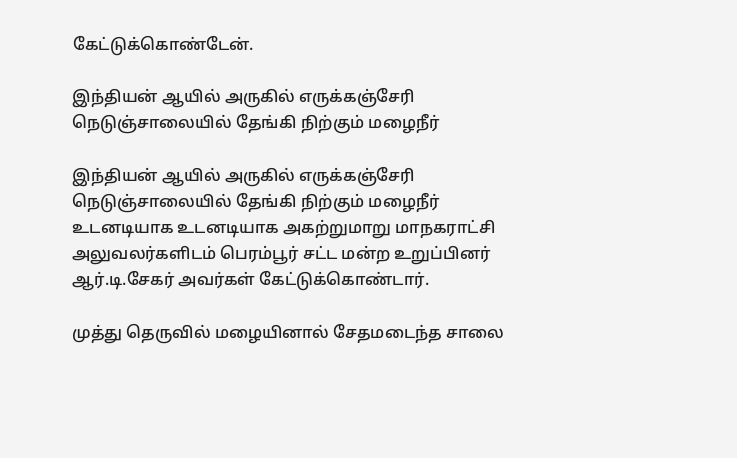கேட்டுக்கொண்டேன்.

இந்தியன் ஆயில் அருகில் எருக்கஞ்சேரி நெடுஞ்சாலையில் தேங்கி நிற்கும் மழைநீர்

இந்தியன் ஆயில் அருகில் எருக்கஞ்சேரி நெடுஞ்சாலையில் தேங்கி நிற்கும் மழைநீர் உடனடியாக உடனடியாக அகற்றுமாறு மாநகராட்சி அலுவலர்களிடம் பெரம்பூர் சட்ட மன்ற உறுப்பினர் ஆர்.டி.சேகர் அவர்கள் கேட்டுக்கொண்டார்.

முத்து தெருவில் மழையினால் சேதமடைந்த சாலை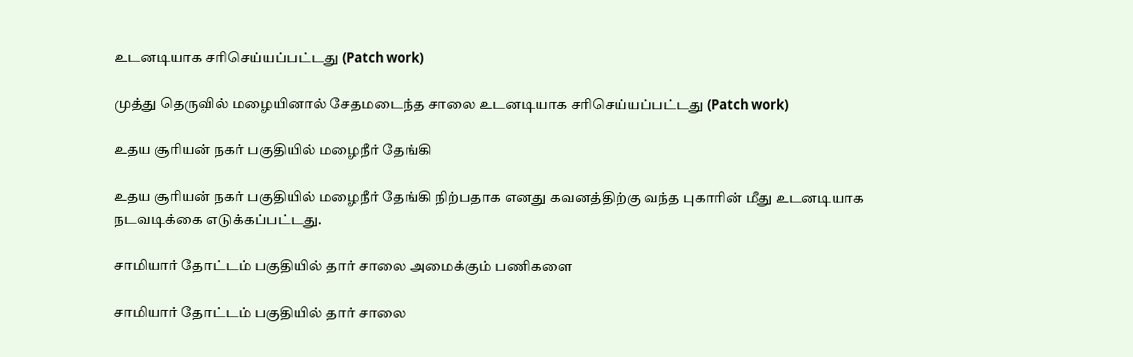உடனடியாக சரிசெய்யப்பட்டது (Patch work)

முத்து தெருவில் மழையினால் சேதமடைந்த சாலை உடனடியாக சரிசெய்யப்பட்டது (Patch work)

உதய சூரியன் நகர் பகுதியில் மழைநீர் தேங்கி

உதய சூரியன் நகர் பகுதியில் மழைநீர் தேங்கி நிற்பதாக எனது கவனத்திற்கு வந்த புகாரின் மீது உடனடியாக நடவடிக்கை எடுக்கப்பட்டது.

சாமியார் தோட்டம் பகுதியில் தார் சாலை அமைக்கும் பணிகளை

சாமியார் தோட்டம் பகுதியில் தார் சாலை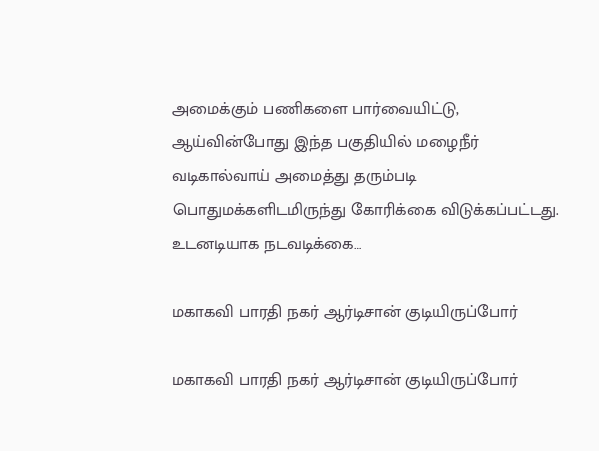அமைக்கும் பணிகளை பார்வையிட்டு, ஆய்வின்போது இந்த பகுதியில் மழைநீர் வடிகால்வாய் அமைத்து தரும்படி பொதுமக்களிடமிருந்து கோரிக்கை விடுக்கப்பட்டது. உடனடியாக நடவடிக்கை…

மகாகவி பாரதி நகர் ஆர்டிசான் குடியிருப்போர்

மகாகவி பாரதி நகர் ஆர்டிசான் குடியிருப்போர்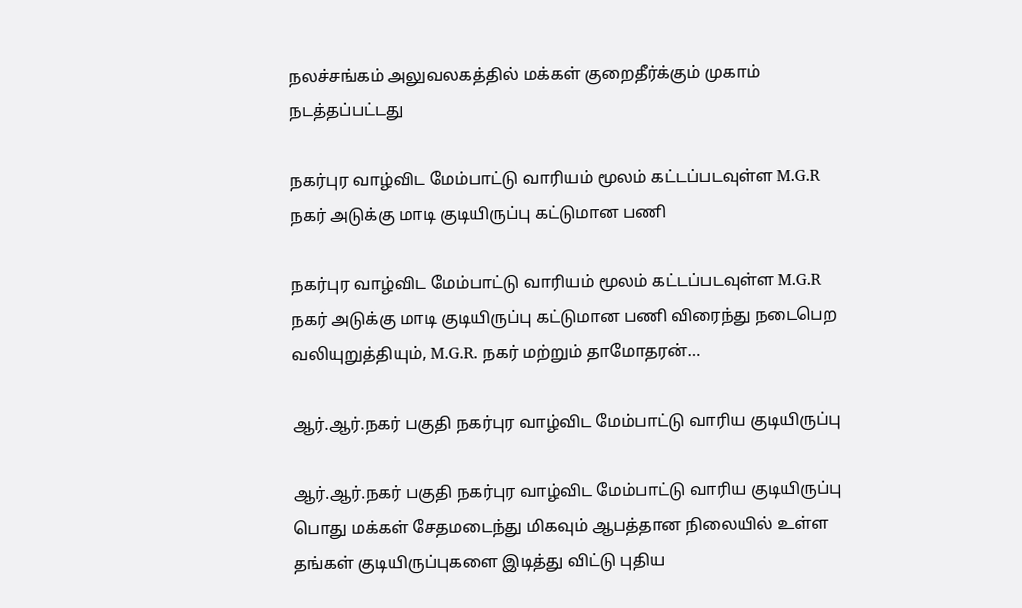நலச்சங்கம் அலுவலகத்தில் மக்கள் குறைதீர்க்கும் முகாம் நடத்தப்பட்டது

நகர்புர வாழ்விட மேம்பாட்டு வாரியம் மூலம் கட்டப்படவுள்ள M.G.R நகர் அடுக்கு மாடி குடியிருப்பு கட்டுமான பணி

நகர்புர வாழ்விட மேம்பாட்டு வாரியம் மூலம் கட்டப்படவுள்ள M.G.R நகர் அடுக்கு மாடி குடியிருப்பு கட்டுமான பணி விரைந்து நடைபெற வலியுறுத்தியும், M.G.R. நகர் மற்றும் தாமோதரன்…

ஆர்.ஆர்.நகர் பகுதி நகர்புர வாழ்விட மேம்பாட்டு வாரிய குடியிருப்பு

ஆர்.ஆர்.நகர் பகுதி நகர்புர வாழ்விட மேம்பாட்டு வாரிய குடியிருப்பு பொது மக்கள் சேதமடைந்து மிகவும் ஆபத்தான நிலையில் உள்ள தங்கள் குடியிருப்புகளை இடித்து விட்டு புதிய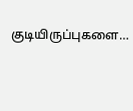குடியிருப்புகளை…